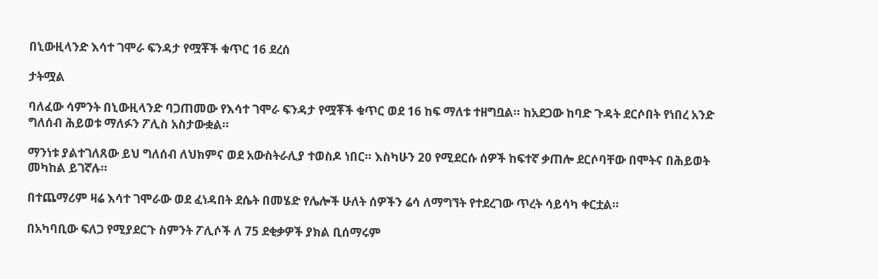በኒውዚላንድ እሳተ ገሞራ ፍንዳታ የሟቾች ቁጥር 16 ደረሰ

ታትሟል

ባለፈው ሳምንት በኒውዚላንድ ባጋጠመው የእሳተ ገሞራ ፍንዳታ የሟቾች ቁጥር ወደ 16 ከፍ ማለቱ ተዘግቧል። ከአደጋው ከባድ ጉዳት ደርሶበት የነበረ አንድ ግለሰብ ሕይወቱ ማለፉን ፖሊስ አስታውቋል።

ማንነቱ ያልተገለጸው ይህ ግለሰብ ለህክምና ወደ አውስትራሊያ ተወስዶ ነበር። እስካሁን 20 የሚደርሱ ሰዎች ከፍተኛ ቃጠሎ ደርሶባቸው በሞትና በሕይወት መካከል ይገኛሉ።

በተጨማሪም ዛሬ እሳተ ገሞራው ወደ ፈነዳበት ደሴት በመሄድ የሌሎች ሁለት ሰዎችን ሬሳ ለማግኘት የተደረገው ጥረት ሳይሳካ ቀርቷል።

በአካባቢው ፍለጋ የሚያደርጉ ስምንት ፖሊሶች ለ 75 ደቂቃዎች ያክል ቢሰማሩም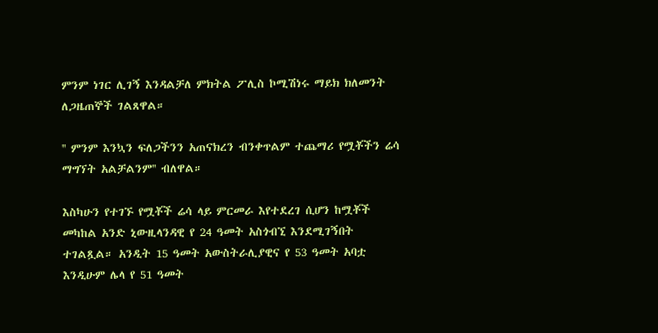ምንም ነገር ሊገኝ እንዳልቻለ ምክትል ፖሊስ ኮሚሽነሩ ማይክ ክለመንት ለጋዜጠኞች ገልጸዋል።

'' ምንም እንኳን ፍለጋችንን አጠናክረን ብንቀጥልም ተጨማሪ የሟቾችን ሬሳ ማግኘት አልቻልንም'' ብለዋል።

እስካሁን የተገኙ የሟቾች ሬሳ ላይ ምርመራ እየተደረገ ሲሆን ከሟቾች መካከል አንድ ኒውዚላንዳዊ የ 24 ዓመት አስጎብኚ እንደሚገኝበት ተገልጿል። አንዲት 15 ዓመት አውስትራሊያዊና የ 53 ዓመት አባቷ እንዲሁም ሌላ የ 51 ዓመት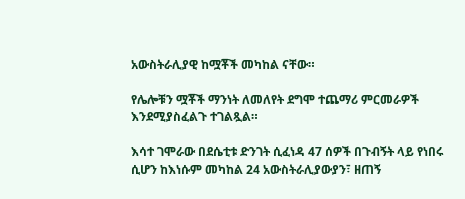አውስትራሊያዊ ከሟቾች መካከል ናቸው።

የሌሎቹን ሟቾች ማንነት ለመለየት ደግሞ ተጨማሪ ምርመራዎች እንደሚያስፈልጉ ተገልጿል።

እሳተ ገሞራው በደሴቲቱ ድንገት ሲፈነዳ 47 ሰዎች በጉብኝት ላይ የነበሩ ሲሆን ከእነሱም መካከል 24 አውስትራሊያውያን፣ ዘጠኝ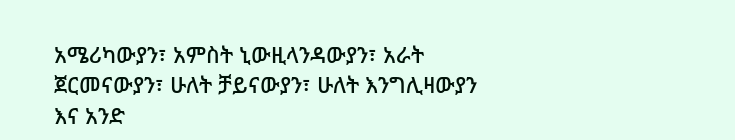አሜሪካውያን፣ አምስት ኒውዚላንዳውያን፣ አራት ጀርመናውያን፣ ሁለት ቻይናውያን፣ ሁለት እንግሊዛውያን እና አንድ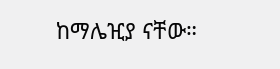ከማሌዢያ ናቸው።